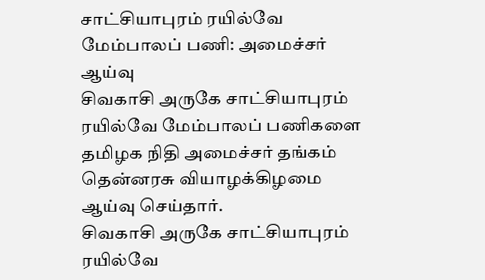சாட்சியாபுரம் ரயில்வே மேம்பாலப் பணி: அமைச்சர் ஆய்வு
சிவகாசி அருகே சாட்சியாபுரம் ரயில்வே மேம்பாலப் பணிகளை தமிழக நிதி அமைச்சர் தங்கம் தென்னரசு வியாழக்கிழமை ஆய்வு செய்தார்.
சிவகாசி அருகே சாட்சியாபுரம் ரயில்வே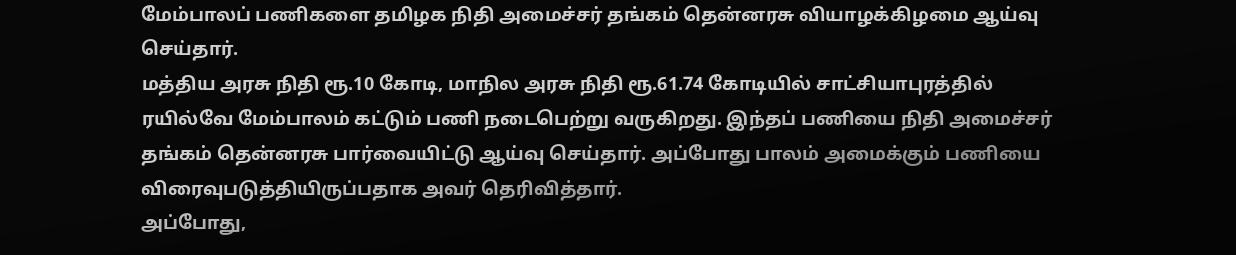மேம்பாலப் பணிகளை தமிழக நிதி அமைச்சர் தங்கம் தென்னரசு வியாழக்கிழமை ஆய்வு செய்தார்.
மத்திய அரசு நிதி ரூ.10 கோடி, மாநில அரசு நிதி ரூ.61.74 கோடியில் சாட்சியாபுரத்தில் ரயில்வே மேம்பாலம் கட்டும் பணி நடைபெற்று வருகிறது. இந்தப் பணியை நிதி அமைச்சர் தங்கம் தென்னரசு பார்வையிட்டு ஆய்வு செய்தார். அப்போது பாலம் அமைக்கும் பணியை விரைவுபடுத்தியிருப்பதாக அவர் தெரிவித்தார்.
அப்போது,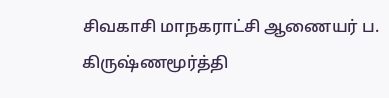சிவகாசி மாநகராட்சி ஆணையர் ப. கிருஷ்ணமூர்த்தி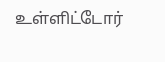உள்ளிட்டோர்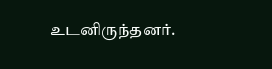உடனிருந்தனர்.